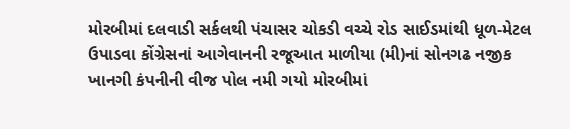મોરબીમાં દલવાડી સર્કલથી પંચાસર ચોકડી વચ્ચે રોડ સાઈડમાંથી ધૂળ-મેટલ ઉપાડવા કોંગ્રેસનાં આગેવાનની રજૂઆત માળીયા (મી)નાં સોનગઢ નજીક ખાનગી કંપનીની વીજ પોલ નમી ગયો મોરબીમાં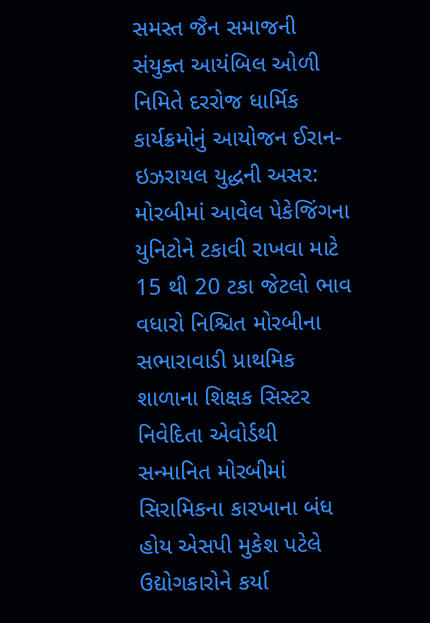સમસ્ત જૈન સમાજની સંયુક્ત આયંબિલ ઓળી નિમિતે દરરોજ ધાર્મિક કાર્યક્રમોનું આયોજન ઈરાન-ઇઝરાયલ યુદ્ધની અસર: મોરબીમાં આવેલ પેકેજિંગના યુનિટોને ટકાવી રાખવા માટે 15 થી 20 ટકા જેટલો ભાવ વધારો નિશ્ચિત મોરબીના સભારાવાડી પ્રાથમિક શાળાના શિક્ષક સિસ્ટર નિવેદિતા એવોર્ડથી સન્માનિત મોરબીમાં સિરામિકના કારખાના બંધ હોય એસપી મુકેશ પટેલે ઉદ્યોગકારોને કર્યા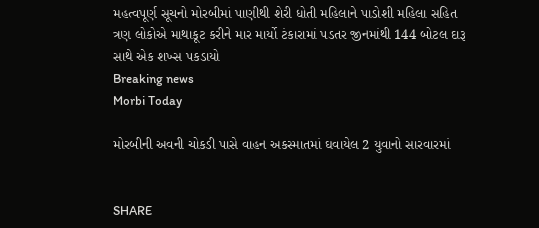મહત્વપૂર્ણ સૂચનો મોરબીમાં પાણીથી શેરી ધોતી મહિલાને પાડોશી મહિલા સહિત ત્રણ લોકોએ માથાકૂટ કરીને માર માર્યો ટંકારામાં પડતર જીનમાંથી 144 બોટલ દારૂ સાથે એક શખ્સ પકડાયો
Breaking news
Morbi Today

મોરબીની અવની ચોકડી પાસે વાહન અકસ્માતમાં ઘવાયેલ 2 યુવાનો સારવારમાં


SHARE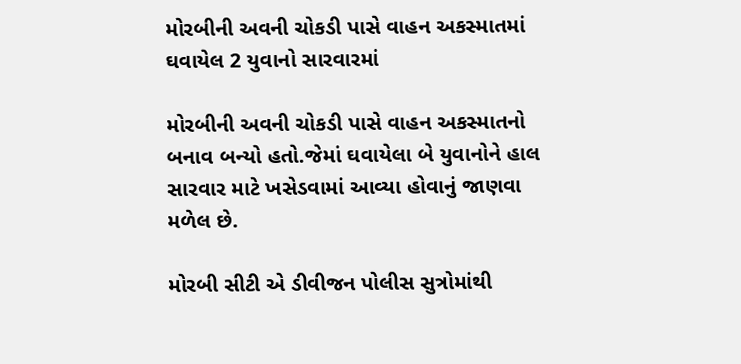મોરબીની અવની ચોકડી પાસે વાહન અકસ્માતમાં ઘવાયેલ 2 યુવાનો સારવારમાં

મોરબીની અવની ચોકડી પાસે વાહન અકસ્માતનો બનાવ બન્યો હતો.જેમાં ઘવાયેલા બે યુવાનોને હાલ સારવાર માટે ખસેડવામાં આવ્યા હોવાનું જાણવા મળેલ છે.

મોરબી સીટી એ ડીવીજન પોલીસ સુત્રોમાંથી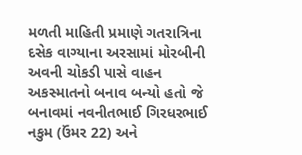મળતી માહિતી પ્રમાણે ગતરાત્રિના દસેક વાગ્યાના અરસામાં મોરબીની અવની ચોકડી પાસે વાહન અકસ્માતનો બનાવ બન્યો હતો જે બનાવમાં નવનીતભાઈ ગિરધરભાઈ નકુમ (ઉંમર 22) અને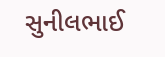સુનીલભાઈ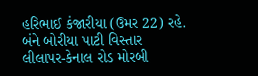હરિભાઈ કંજારીયા (ઉમર 22) રહે. બંને બોરીયા પાટી વિસ્તાર લીલાપર-કેનાલ રોડ મોરબી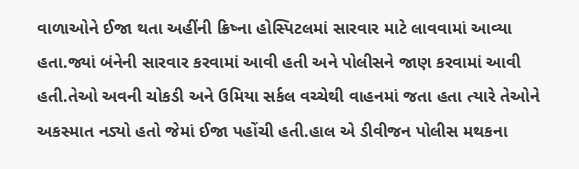વાળાઓને ઈજા થતા અહીંની ક્રિષ્ના હોસ્પિટલમાં સારવાર માટે લાવવામાં આવ્યા હતા.જ્યાં બંનેની સારવાર કરવામાં આવી હતી અને પોલીસને જાણ કરવામાં આવી હતી.તેઓ અવની ચોકડી અને ઉમિયા સર્કલ વચ્ચેથી વાહનમાં જતા હતા ત્યારે તેઓને અકસ્માત નડ્યો હતો જેમાં ઈજા પહોંચી હતી.હાલ એ ડીવીજન પોલીસ મથકના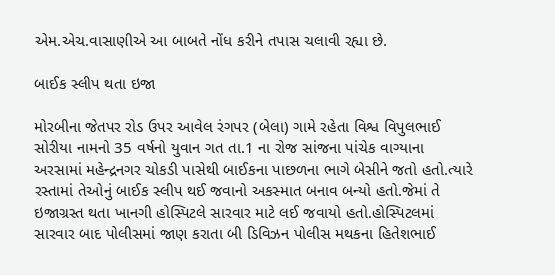એમ.એચ.વાસાણીએ આ બાબતે નોંધ કરીને તપાસ ચલાવી રહ્યા છે.

બાઈક સ્લીપ થતા ઇજા

મોરબીના જેતપર રોડ ઉપર આવેલ રંગપર (બેલા) ગામે રહેતા વિશ્વ વિપુલભાઈ સોરીયા નામનો 35 વર્ષનો યુવાન ગત તા.1 ના રોજ સાંજના પાંચેક વાગ્યાના અરસામાં મહેન્દ્રનગર ચોકડી પાસેથી બાઈકના પાછળના ભાગે બેસીને જતો હતો.ત્યારે રસ્તામાં તેઓનું બાઈક સ્લીપ થઈ જવાનો અકસ્માત બનાવ બન્યો હતો.જેમાં તે ઇજાગ્રસ્ત થતા ખાનગી હોસ્પિટલે સારવાર માટે લઈ જવાયો હતો.હોસ્પિટલમાં સારવાર બાદ પોલીસમાં જાણ કરાતા બી ડિવિઝન પોલીસ મથકના હિતેશભાઈ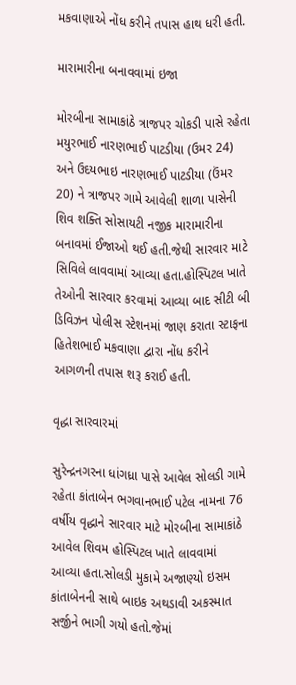મકવાણાએ નોંધ કરીને તપાસ હાથ ધરી હતી.

મારામારીના બનાવવામાં ઇજા

મોરબીના સામાકાંઠે ત્રાજપર ચોકડી પાસે રહેતા મયુરભાઈ નારણભાઈ પાટડીયા (ઉમર 24) અને ઉદયભાઇ નારણભાઈ પાટડીયા (ઉંમર 20) ને ત્રાજપર ગામે આવેલી શાળા પાસેની શિવ શક્તિ સોસાયટી નજીક મારામારીના બનાવમાં ઈજાઓ થઈ હતી.જેથી સારવાર માટે સિવિલે લાવવામાં આવ્યા હતા.હોસ્પિટલ ખાતે તેઓની સારવાર કરવામાં આવ્યા બાદ સીટી બી ડિવિઝન પોલીસ સ્ટેશનમાં જાણ કરાતા સ્ટાફના હિતેશભાઈ મકવાણા દ્વારા નોંધ કરીને આગળની તપાસ શરૂ કરાઈ હતી.

વૃદ્ધા સારવારમાં

સુરેન્દ્રનગરના ધાંગધ્રા પાસે આવેલ સોલડી ગામે રહેતા કાંતાબેન ભગવાનભાઈ પટેલ નામના 76 વર્ષીય વૃદ્ધાને સારવાર માટે મોરબીના સામાકાંઠે આવેલ શિવમ હોસ્પિટલ ખાતે લાવવામાં આવ્યા હતા.સોલડી મુકામે અજાણ્યો ઇસમ કાંતાબેનની સાથે બાઇક અથડાવી અકસ્માત સર્જીને ભાગી ગયો હતો.જેમાં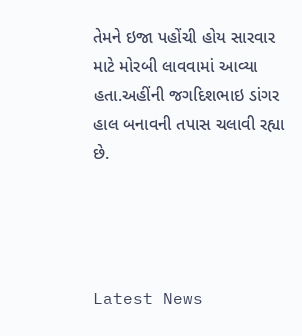તેમને ઇજા પહોંચી હોય સારવાર માટે મોરબી લાવવામાં આવ્યા હતા.અહીંની જગદિશભાઇ ડાંગર હાલ બનાવની તપાસ ચલાવી રહ્યા છે.




Latest News